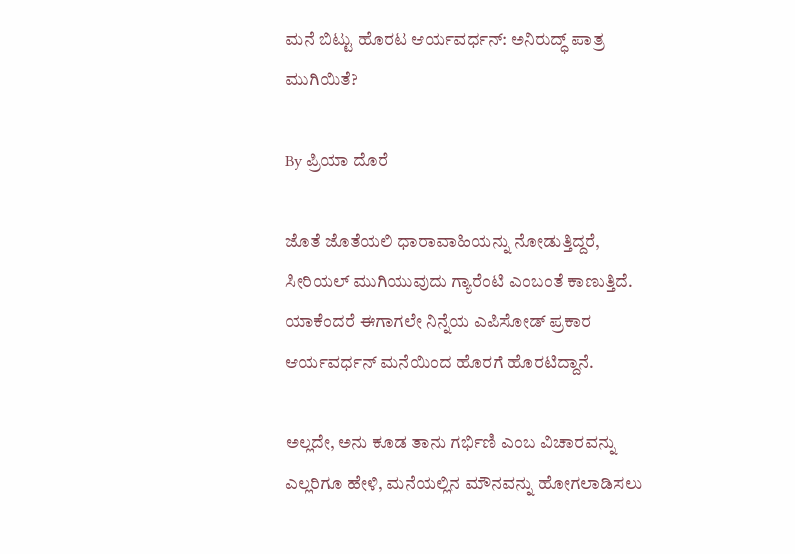ಮನೆ ಬಿಟ್ಟು ಹೊರಟ ಆರ್ಯವರ್ಧನ್: ಅನಿರುದ್ಧ್ ಪಾತ್ರ ಮುಗಿಯಿತೆ?

By ಪ್ರಿಯಾ ದೊರೆ

ಜೊತೆ ಜೊತೆಯಲಿ ಧಾರಾವಾಹಿಯನ್ನು ನೋಡುತ್ತಿದ್ದರೆ, ಸೀರಿಯಲ್ ಮುಗಿಯುವುದು ಗ್ಯಾರೆಂಟಿ ಎಂಬಂತೆ ಕಾಣುತ್ತಿದೆ. ಯಾಕೆಂದರೆ ಈಗಾಗಲೇ ನಿನ್ನೆಯ ಎಪಿಸೋಡ್ ಪ್ರಕಾರ ಆರ್ಯವರ್ಧನ್ ಮನೆಯಿಂದ ಹೊರಗೆ ಹೊರಟಿದ್ದಾನೆ.

ಅಲ್ಲದೇ, ಅನು ಕೂಡ ತಾನು ಗರ್ಭಿಣಿ ಎಂಬ ವಿಚಾರವನ್ನು ಎಲ್ಲರಿಗೂ ಹೇಳಿ, ಮನೆಯಲ್ಲಿನ ಮೌನವನ್ನು ಹೋಗಲಾಡಿಸಲು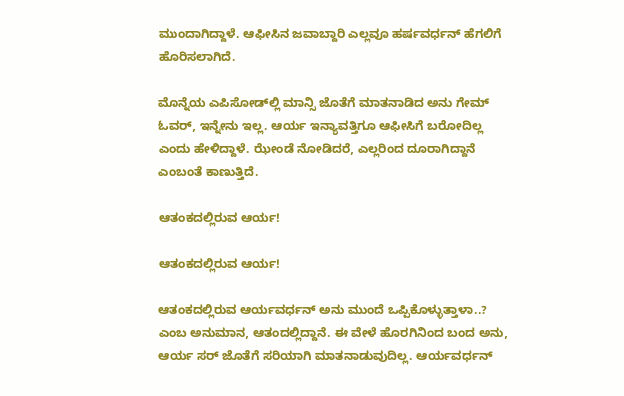ಮುಂದಾಗಿದ್ದಾಳೆ. ಆಫೀಸಿನ ಜವಾಬ್ದಾರಿ ಎಲ್ಲವೂ ಹರ್ಷವರ್ಧನ್ ಹೆಗಲಿಗೆ ಹೊರಿಸಲಾಗಿದೆ.

ಮೊನ್ನೆಯ ಎಪಿಸೋಡ್‌ಲ್ಲಿ ಮಾನ್ಸಿ ಜೊತೆಗೆ ಮಾತನಾಡಿದ ಅನು ಗೇಮ್ ಓವರ್, ಇನ್ನೇನು ಇಲ್ಲ. ಆರ್ಯ ಇನ್ಯಾವತ್ತಿಗೂ ಆಫೀಸಿಗೆ ಬರೋದಿಲ್ಲ ಎಂದು ಹೇಳಿದ್ದಾಳೆ. ಝೇಂಡೆ ನೋಡಿದರೆ, ಎಲ್ಲರಿಂದ ದೂರಾಗಿದ್ದಾನೆ ಎಂಬಂತೆ ಕಾಣುತ್ತಿದೆ.

ಆತಂಕದಲ್ಲಿರುವ ಆರ್ಯ!

ಆತಂಕದಲ್ಲಿರುವ ಆರ್ಯ!

ಆತಂಕದಲ್ಲಿರುವ ಆರ್ಯವರ್ಧನ್ ಅನು ಮುಂದೆ ಒಪ್ಪಿಕೊಳ್ಳುತ್ತಾಳಾ..? ಎಂಬ ಅನುಮಾನ, ಆತಂದಲ್ಲಿದ್ದಾನೆ. ಈ ವೇಳೆ ಹೊರಗಿನಿಂದ ಬಂದ ಅನು, ಆರ್ಯ ಸರ್ ಜೊತೆಗೆ ಸರಿಯಾಗಿ ಮಾತನಾಡುವುದಿಲ್ಲ. ಆರ್ಯವರ್ಧನ್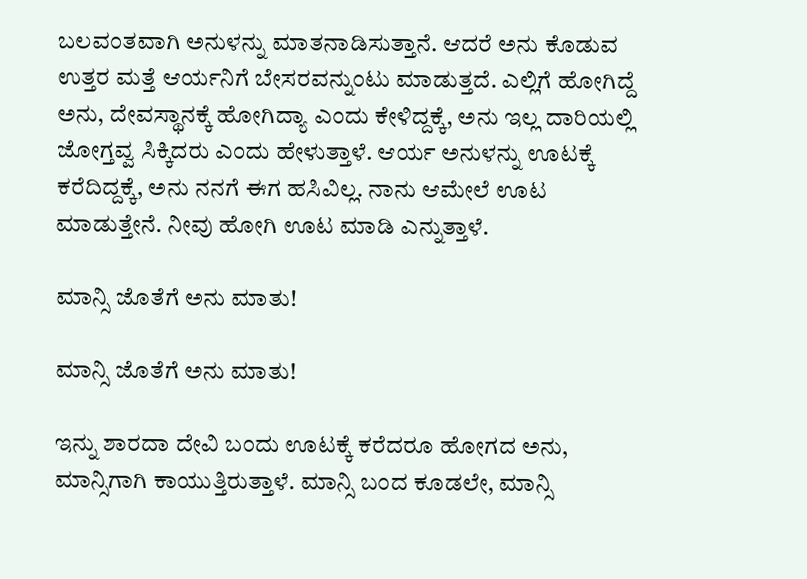ಬಲವಂತವಾಗಿ ಅನುಳನ್ನು ಮಾತನಾಡಿಸುತ್ತಾನೆ. ಆದರೆ ಅನು ಕೊಡುವ ಉತ್ತರ ಮತ್ತೆ ಆರ್ಯನಿಗೆ ಬೇಸರವನ್ನುಂಟು ಮಾಡುತ್ತದೆ. ಎಲ್ಲಿಗೆ ಹೋಗಿದ್ದೆ ಅನು, ದೇವಸ್ಥಾನಕ್ಕೆ ಹೋಗಿದ್ಯಾ ಎಂದು ಕೇಳಿದ್ದಕ್ಕೆ, ಅನು ಇಲ್ಲ ದಾರಿಯಲ್ಲಿ ಜೋಗ್ತವ್ವ ಸಿಕ್ಕಿದರು ಎಂದು ಹೇಳುತ್ತಾಳೆ. ಆರ್ಯ ಅನುಳನ್ನು ಊಟಕ್ಕೆ ಕರೆದಿದ್ದಕ್ಕೆ, ಅನು ನನಗೆ ಈಗ ಹಸಿವಿಲ್ಲ. ನಾನು ಆಮೇಲೆ ಊಟ ಮಾಡುತ್ತೇನೆ. ನೀವು ಹೋಗಿ ಊಟ ಮಾಡಿ ಎನ್ನುತ್ತಾಳೆ.

ಮಾನ್ಸಿ ಜೊತೆಗೆ ಅನು ಮಾತು!

ಮಾನ್ಸಿ ಜೊತೆಗೆ ಅನು ಮಾತು!

ಇನ್ನು ಶಾರದಾ ದೇವಿ ಬಂದು ಊಟಕ್ಕೆ ಕರೆದರೂ ಹೋಗದ ಅನು, ಮಾನ್ಸಿಗಾಗಿ ಕಾಯುತ್ತಿರುತ್ತಾಳೆ. ಮಾನ್ಸಿ ಬಂದ ಕೂಡಲೇ, ಮಾನ್ಸಿ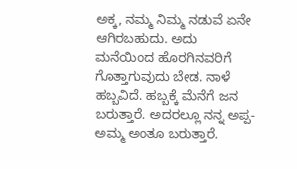ಅಕ್ಕ, ನಮ್ಮ ನಿಮ್ಮ ನಡುವೆ ಏನೇ ಆಗಿರಬಹುದು. ಅದು ಮನೆಯಿಂದ ಹೊರಗಿನವರಿಗೆ ಗೊತ್ತಾಗುವುದು ಬೇಡ. ನಾಳೆ ಹಬ್ಬವಿದೆ. ಹಬ್ಬಕ್ಕೆ ಮೆನೆಗೆ ಜನ ಬರುತ್ತಾರೆ. ಅದರಲ್ಲೂ ನನ್ನ ಅಪ್ಪ-ಅಮ್ಮ ಅಂತೂ ಬರುತ್ತಾರೆ.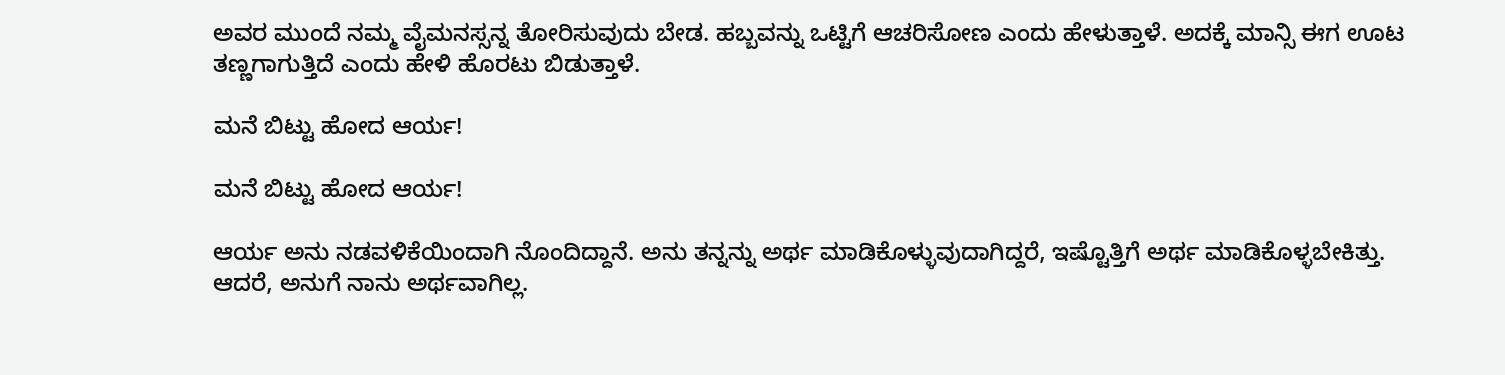ಅವರ ಮುಂದೆ ನಮ್ಮ ವೈಮನಸ್ಸನ್ನ ತೋರಿಸುವುದು ಬೇಡ. ಹಬ್ಬವನ್ನು ಒಟ್ಟಿಗೆ ಆಚರಿಸೋಣ ಎಂದು ಹೇಳುತ್ತಾಳೆ. ಅದಕ್ಕೆ ಮಾನ್ಸಿ ಈಗ ಊಟ ತಣ್ಣಗಾಗುತ್ತಿದೆ ಎಂದು ಹೇಳಿ ಹೊರಟು ಬಿಡುತ್ತಾಳೆ.

ಮನೆ ಬಿಟ್ಟು ಹೋದ ಆರ್ಯ!

ಮನೆ ಬಿಟ್ಟು ಹೋದ ಆರ್ಯ!

ಆರ್ಯ ಅನು ನಡವಳಿಕೆಯಿಂದಾಗಿ ನೊಂದಿದ್ದಾನೆ. ಅನು ತನ್ನನ್ನು ಅರ್ಥ ಮಾಡಿಕೊಳ್ಳುವುದಾಗಿದ್ದರೆ, ಇಷ್ಟೊತ್ತಿಗೆ ಅರ್ಥ ಮಾಡಿಕೊಳ್ಳಬೇಕಿತ್ತು. ಆದರೆ, ಅನುಗೆ ನಾನು ಅರ್ಥವಾಗಿಲ್ಲ.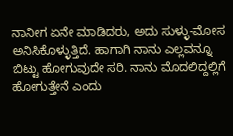ನಾನೀಗ ಏನೇ ಮಾಡಿದರು, ಅದು ಸುಳ್ಳು-ಮೋಸ ಅನಿಸಿಕೊಳ್ಳುತ್ತಿದೆ. ಹಾಗಾಗಿ ನಾನು ಎಲ್ಲವನ್ನೂ ಬಿಟ್ಟು ಹೋಗುವುದೇ ಸರಿ. ನಾನು ಮೊದಲಿದ್ದಲ್ಲಿಗೆ ಹೋಗುತ್ತೇನೆ ಎಂದು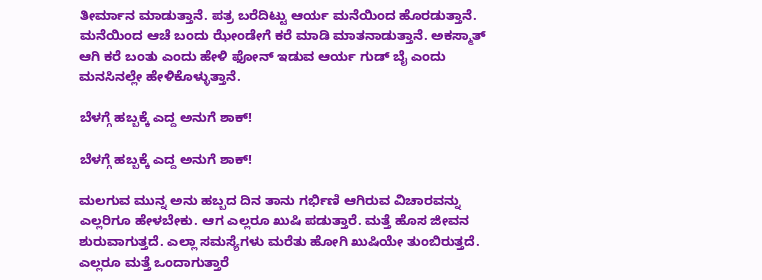ತೀರ್ಮಾನ ಮಾಡುತ್ತಾನೆ. ಪತ್ರ ಬರೆದಿಟ್ಟು ಆರ್ಯ ಮನೆಯಿಂದ ಹೊರಡುತ್ತಾನೆ. ಮನೆಯಿಂದ ಆಚೆ ಬಂದು ಝೇಂಡೇಗೆ ಕರೆ ಮಾಡಿ ಮಾತನಾಡುತ್ತಾನೆ. ಅಕಸ್ಮಾತ್ ಆಗಿ ಕರೆ ಬಂತು ಎಂದು ಹೇಳಿ ಫೋನ್ ಇಡುವ ಆರ್ಯ ಗುಡ್ ಬೈ ಎಂದು ಮನಸಿನಲ್ಲೇ ಹೇಳಿಕೊಳ್ಳುತ್ತಾನೆ.

ಬೆಳಗ್ಗೆ ಹಬ್ಬಕ್ಕೆ ಎದ್ದ ಅನುಗೆ ಶಾಕ್!

ಬೆಳಗ್ಗೆ ಹಬ್ಬಕ್ಕೆ ಎದ್ದ ಅನುಗೆ ಶಾಕ್!

ಮಲಗುವ ಮುನ್ನ ಅನು ಹಬ್ಬದ ದಿನ ತಾನು ಗರ್ಭಿಣಿ ಆಗಿರುವ ವಿಚಾರವನ್ನು ಎಲ್ಲರಿಗೂ ಹೇಳಬೇಕು. ಆಗ ಎಲ್ಲರೂ ಖುಷಿ ಪಡುತ್ತಾರೆ. ಮತ್ತೆ ಹೊಸ ಜೀವನ ಶುರುವಾಗುತ್ತದೆ. ಎಲ್ಲಾ ಸಮಸ್ಯೆಗಳು ಮರೆತು ಹೋಗಿ ಖುಷಿಯೇ ತುಂಬಿರುತ್ತದೆ. ಎಲ್ಲರೂ ಮತ್ತೆ ಒಂದಾಗುತ್ತಾರೆ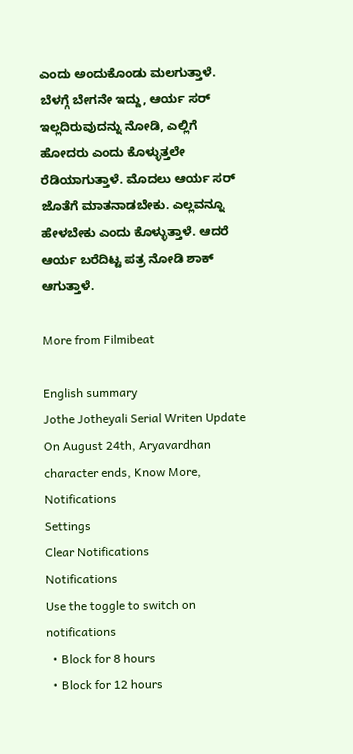ಎಂದು ಅಂದುಕೊಂಡು ಮಲಗುತ್ತಾಳೆ. ಬೆಳಗ್ಗೆ ಬೇಗನೇ ಇದ್ದು, ಆರ್ಯ ಸರ್ ಇಲ್ಲದಿರುವುದನ್ನು ನೋಡಿ, ಎಲ್ಲಿಗೆ ಹೋದರು ಎಂದು ಕೊಳ್ಳುತ್ತಲೇ ರೆಡಿಯಾಗುತ್ತಾಳೆ. ಮೊದಲು ಆರ್ಯ ಸರ್ ಜೊತೆಗೆ ಮಾತನಾಡಬೇಕು. ಎಲ್ಲವನ್ನೂ ಹೇಳಬೇಕು ಎಂದು ಕೊಳ್ಳುತ್ತಾಳೆ. ಆದರೆ ಆರ್ಯ ಬರೆದಿಟ್ಟ ಪತ್ರ ನೋಡಿ ಶಾಕ್ ಆಗುತ್ತಾಳೆ.

More from Filmibeat

English summary
Jothe Jotheyali Serial Writen Update On August 24th, Aryavardhan character ends, Know More,
Notifications
Settings
Clear Notifications
Notifications
Use the toggle to switch on notifications
  • Block for 8 hours
  • Block for 12 hours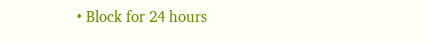• Block for 24 hours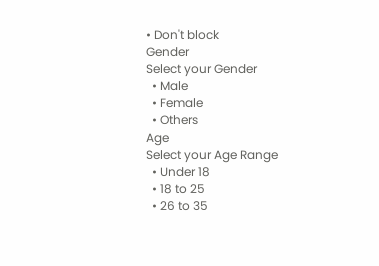• Don't block
Gender
Select your Gender
  • Male
  • Female
  • Others
Age
Select your Age Range
  • Under 18
  • 18 to 25
  • 26 to 35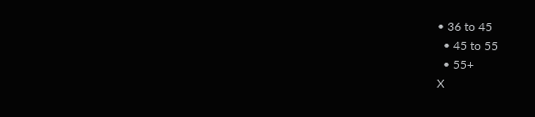• 36 to 45
  • 45 to 55
  • 55+
X